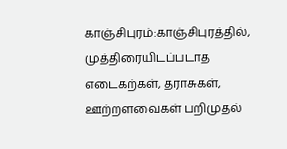காஞ்சிபுரம்:காஞ்சிபுரத்தில், முத்திரையிடப்படாத எடைகற்கள், தராசுகள், ஊற்றளவைகள் பறிமுதல்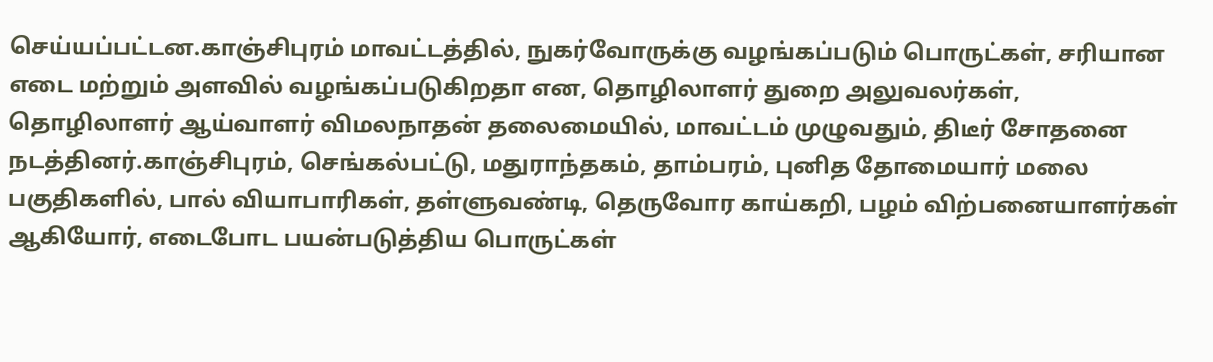செய்யப்பட்டன.காஞ்சிபுரம் மாவட்டத்தில், நுகர்வோருக்கு வழங்கப்படும் பொருட்கள், சரியான எடை மற்றும் அளவில் வழங்கப்படுகிறதா என, தொழிலாளர் துறை அலுவலர்கள், தொழிலாளர் ஆய்வாளர் விமலநாதன் தலைமையில், மாவட்டம் முழுவதும், திடீர் சோதனை நடத்தினர்.காஞ்சிபுரம், செங்கல்பட்டு, மதுராந்தகம், தாம்பரம், புனித தோமையார் மலை பகுதிகளில், பால் வியாபாரிகள், தள்ளுவண்டி, தெருவோர காய்கறி, பழம் விற்பனையாளர்கள் ஆகியோர், எடைபோட பயன்படுத்திய பொருட்கள்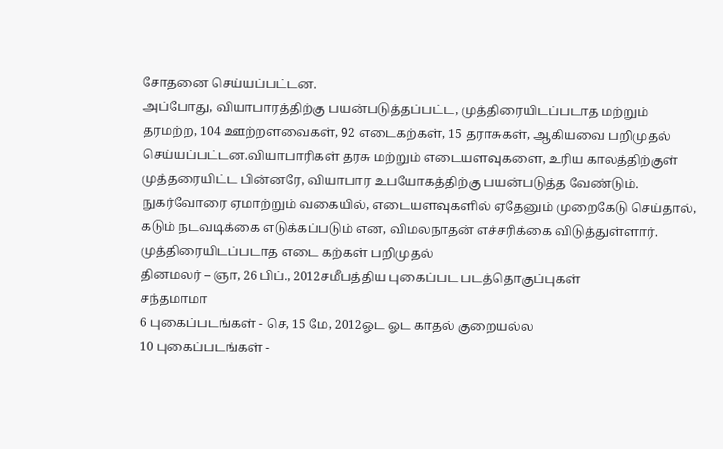சோதனை செய்யப்பட்டன.
அப்போது, வியாபாரத்திற்கு பயன்படுத்தப்பட்ட, முத்திரையிடப்படாத மற்றும் தரமற்ற, 104 ஊற்றளவைகள், 92 எடைகற்கள், 15 தராசுகள், ஆகியவை பறிமுதல் செய்யப்பட்டன.வியாபாரிகள் தரசு மற்றும் எடையளவுகளை, உரிய காலத்திற்குள் முத்தரையிட்ட பின்னரே, வியாபார உபயோகத்திற்கு பயன்படுத்த வேண்டும். நுகர்வோரை ஏமாற்றும் வகையில், எடையளவுகளில் ஏதேனும் முறைகேடு செய்தால், கடும் நடவடிக்கை எடுக்கப்படும் என, விமலநாதன் எச்சரிக்கை விடுத்துள்ளார்.
முத்திரையிடப்படாத எடை கற்கள் பறிமுதல்
தினமலர் – ஞா, 26 பிப்., 2012சமீபத்திய புகைப்பட படத்தொகுப்புகள்
சந்தமாமா
6 புகைப்படங்கள் - செ, 15 மே, 2012ஓட ஓட காதல் குறையல்ல
10 புகைப்படங்கள் -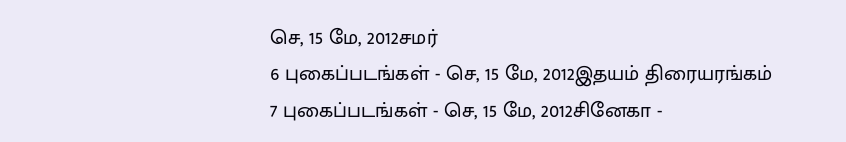செ, 15 மே, 2012சமர்
6 புகைப்படங்கள் - செ, 15 மே, 2012இதயம் திரையரங்கம்
7 புகைப்படங்கள் - செ, 15 மே, 2012சினேகா -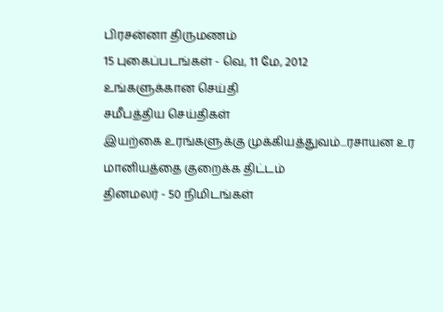பிரசன்னா திருமணம்
15 புகைப்படங்கள் - வெ, 11 மே, 2012
உங்களுக்கான செய்தி
சமீபத்திய செய்திகள்
இயற்கை உரங்களுக்கு முக்கியத்துவம்...ரசாயன உர மானியத்தை குறைக்க திட்டம்
தினமலர் - 50 நிமிடங்கள்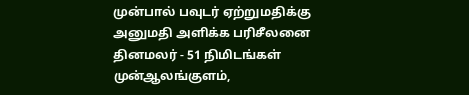முன்பால் பவுடர் ஏற்றுமதிக்கு அனுமதி அளிக்க பரிசீலனை
தினமலர் - 51 நிமிடங்கள் முன்ஆலங்குளம்,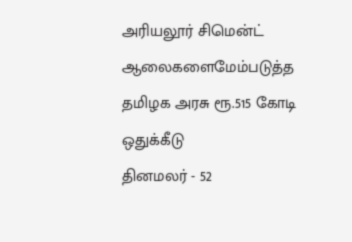அரியலூர் சிமென்ட் ஆலைகளைமேம்படுத்த தமிழக அரசு ரூ.515 கோடி ஒதுக்கீடு
தினமலர் - 52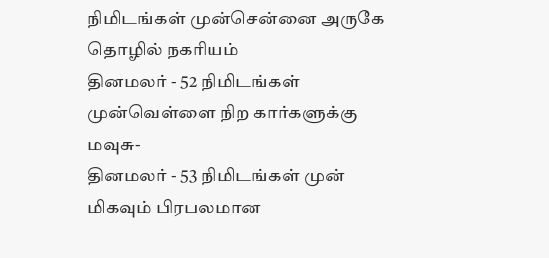நிமிடங்கள் முன்சென்னை அருகே தொழில் நகரியம்
தினமலர் - 52 நிமிடங்கள் முன்வெள்ளை நிற கார்களுக்கு மவுசு-
தினமலர் - 53 நிமிடங்கள் முன்
மிகவும் பிரபலமான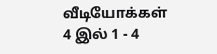வீடியோக்கள்
4 இல் 1 - 4